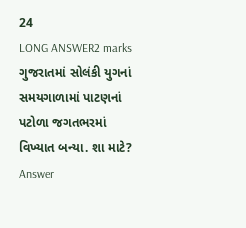24
LONG ANSWER2 marks
ગુજરાતમાં સોલંકી યુગનાં સમયગાળામાં પાટણનાં પટોળા જગતભરમાં વિખ્યાત બન્યા. શા માટે?
Answer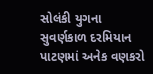સોલંકી યુગના સુવર્ણકાળ દરમિયાન પાટણમાં અનેક વણકરો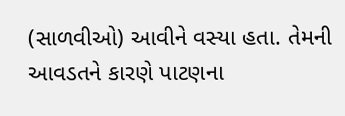(સાળવીઓ) આવીને વસ્યા હતા. તેમની આવડતને કારણે પાટણના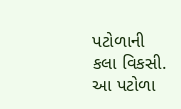પટોળાની કલા વિકસી. આ પટોળા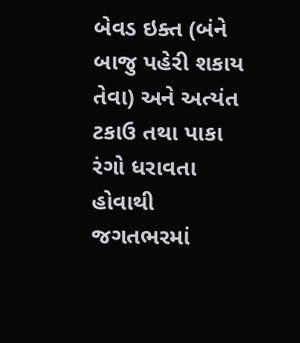બેવડ ઇક્ત (બંને બાજુ પહેરી શકાય તેવા) અને અત્યંત ટકાઉ તથા પાકા રંગો ધરાવતા હોવાથી જગતભરમાં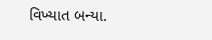વિખ્યાત બન્યા.